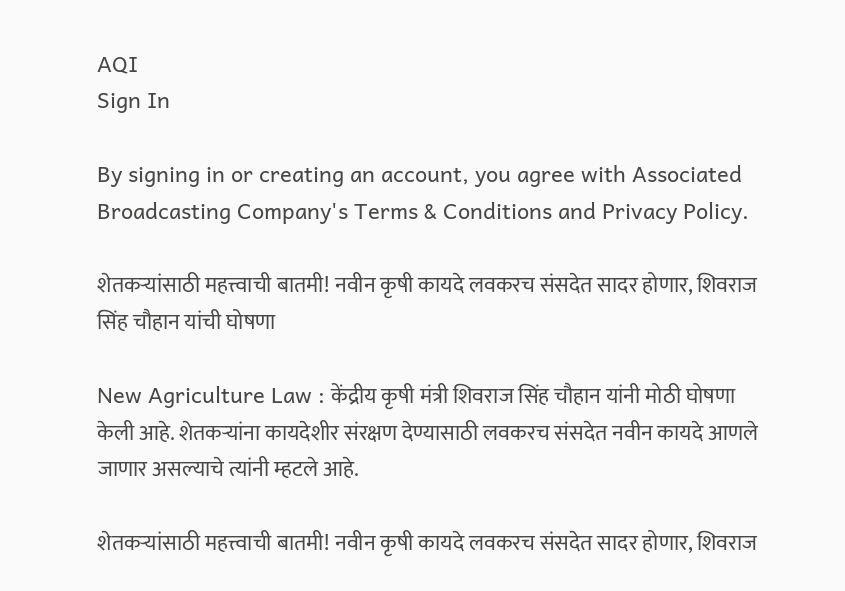AQI
Sign In

By signing in or creating an account, you agree with Associated Broadcasting Company's Terms & Conditions and Privacy Policy.

शेतकऱ्यांसाठी महत्त्वाची बातमी! नवीन कृषी कायदे लवकरच संसदेत सादर होणार, शिवराज सिंह चौहान यांची घोषणा

New Agriculture Law : केंद्रीय कृषी मंत्री शिवराज सिंह चौहान यांनी मोठी घोषणा केली आहे. शेतकऱ्यांना कायदेशीर संरक्षण देण्यासाठी लवकरच संसदेत नवीन कायदे आणले जाणार असल्याचे त्यांनी म्हटले आहे.

शेतकऱ्यांसाठी महत्त्वाची बातमी! नवीन कृषी कायदे लवकरच संसदेत सादर होणार, शिवराज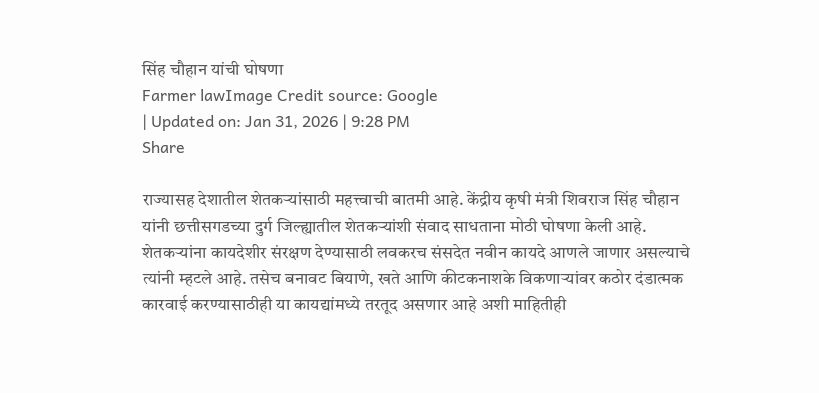सिंह चौहान यांची घोषणा
Farmer lawImage Credit source: Google
| Updated on: Jan 31, 2026 | 9:28 PM
Share

राज्यासह देशातील शेतकऱ्यांसाठी महत्त्वाची बातमी आहे. केंद्रीय कृषी मंत्री शिवराज सिंह चौहान यांनी छत्तीसगडच्या दुर्ग जिल्ह्यातील शेतकऱ्यांशी संवाद साधताना मोठी घोषणा केली आहे. शेतकऱ्यांना कायदेशीर संरक्षण देण्यासाठी लवकरच संसदेत नवीन कायदे आणले जाणार असल्याचे त्यांनी म्हटले आहे. तसेच बनावट बियाणे, खते आणि कीटकनाशके विकणाऱ्यांवर कठोर दंडात्मक कारवाई करण्यासाठीही या कायद्यांमध्ये तरतूद असणार आहे अशी माहितीही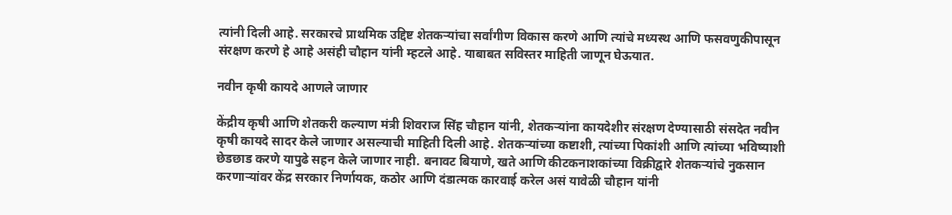त्यांनी दिली आहे. सरकारचे प्राथमिक उद्दिष्ट शेतकऱ्यांचा सर्वांगीण विकास करणे आणि त्यांचे मध्यस्थ आणि फसवणुकीपासून संरक्षण करणे हे आहे असंही चौहान यांनी म्हटले आहे. याबाबत सविस्तर माहिती जाणून घेऊयात.

नवीन कृषी कायदे आणले जाणार

केंद्रीय कृषी आणि शेतकरी कल्याण मंत्री शिवराज सिंह चौहान यांनी, शेतकऱ्यांना कायदेशीर संरक्षण देण्यासाठी संसदेत नवीन कृषी कायदे सादर केले जाणार असल्याची माहिती दिली आहे. शेतकऱ्यांच्या कष्टाशी, त्यांच्या पिकांशी आणि त्यांच्या भविष्याशी छेडछाड करणे यापुढे सहन केले जाणार नाही. बनावट बियाणे, खते आणि कीटकनाशकांच्या विक्रीद्वारे शेतकऱ्यांचे नुकसान करणाऱ्यांवर केंद्र सरकार निर्णायक, कठोर आणि दंडात्मक कारवाई करेल असं यावेळी चौहान यांनी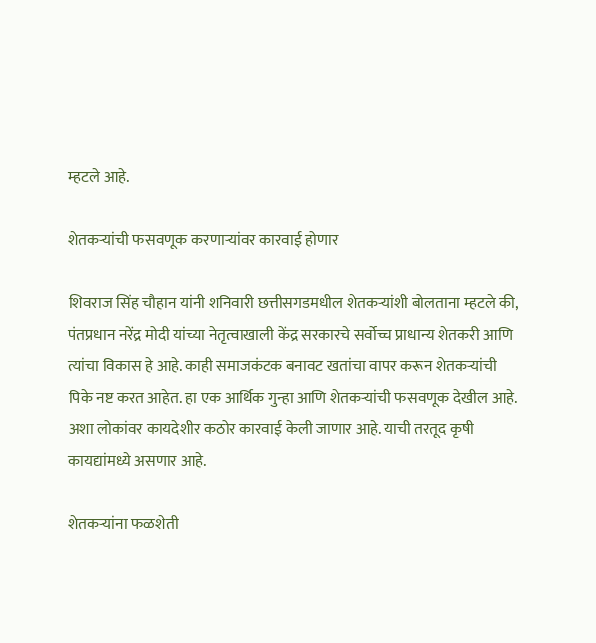म्हटले आहे.

शेतकऱ्यांची फसवणूक करणाऱ्यांवर कारवाई होणार

शिवराज सिंह चौहान यांनी शनिवारी छत्तीसगडमधील शेतकऱ्यांशी बोलताना म्हटले की, पंतप्रधान नरेंद्र मोदी यांच्या नेतृत्वाखाली केंद्र सरकारचे सर्वोच्च प्राधान्य शेतकरी आणि त्यांचा विकास हे आहे. काही समाजकंटक बनावट खतांचा वापर करून शेतकऱ्यांची पिके नष्ट करत आहेत. हा एक आर्थिक गुन्हा आणि शेतकऱ्यांची फसवणूक देखील आहे. अशा लोकांवर कायदेशीर कठोर कारवाई केली जाणार आहे. याची तरतूद कृषी कायद्यांमध्ये असणार आहे.

शेतकऱ्यांना फळशेती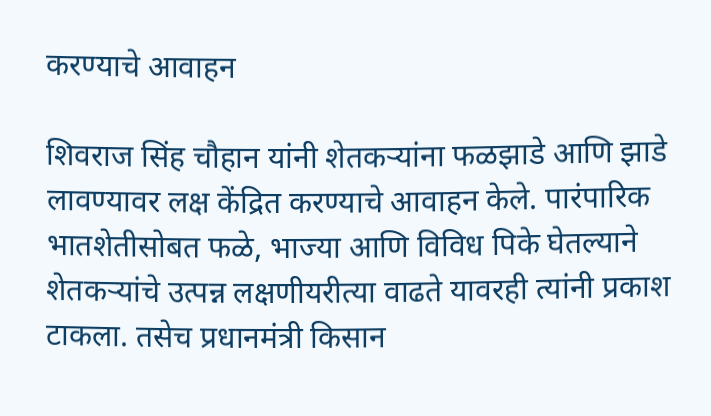करण्याचे आवाहन

शिवराज सिंह चौहान यांनी शेतकऱ्यांना फळझाडे आणि झाडे लावण्यावर लक्ष केंद्रित करण्याचे आवाहन केले. पारंपारिक भातशेतीसोबत फळे, भाज्या आणि विविध पिके घेतल्याने शेतकऱ्यांचे उत्पन्न लक्षणीयरीत्या वाढते यावरही त्यांनी प्रकाश टाकला. तसेच प्रधानमंत्री किसान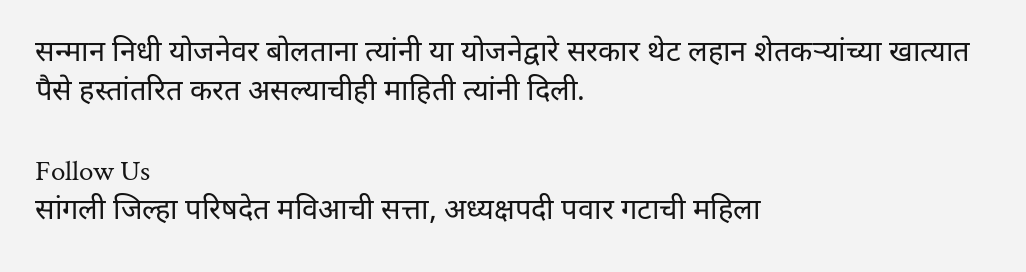सन्मान निधी योजनेवर बोलताना त्यांनी या योजनेद्वारे सरकार थेट लहान शेतकऱ्यांच्या खात्यात पैसे हस्तांतरित करत असल्याचीही माहिती त्यांनी दिली.

Follow Us
सांगली जिल्हा परिषदेत मविआची सत्ता, अध्यक्षपदी पवार गटाची महिला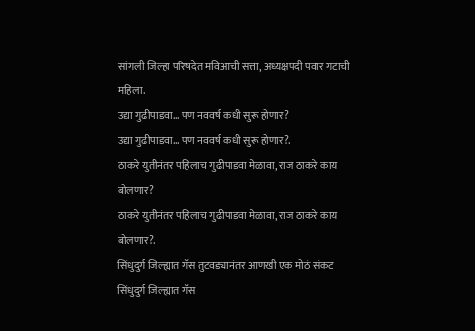सांगली जिल्हा परिषदेत मविआची सत्ता, अध्यक्षपदी पवार गटाची महिला.
उद्या गुढीपाडवा... पण नववर्ष कधी सुरू होणार?
उद्या गुढीपाडवा... पण नववर्ष कधी सुरू होणार?.
ठाकरे युतीनंतर पहिलाच गुढीपाडवा मेळावा, राज ठाकरे काय बोलणार?
ठाकरे युतीनंतर पहिलाच गुढीपाडवा मेळावा, राज ठाकरे काय बोलणार?.
सिंधुदुर्ग जिल्ह्यात गॅस तुटवड्यानंतर आणखी एक मोठं संकट
सिंधुदुर्ग जिल्ह्यात गॅस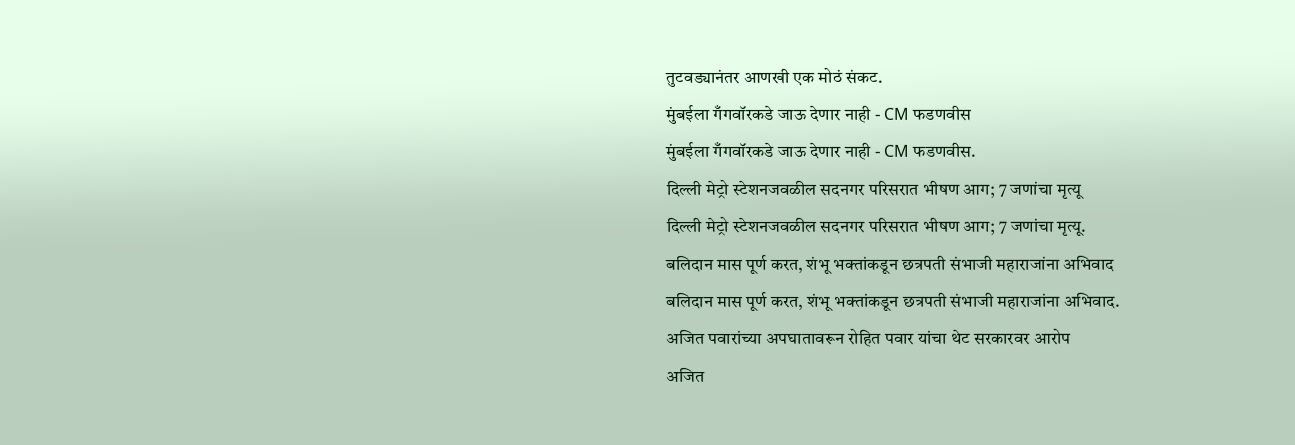तुटवड्यानंतर आणखी एक मोठं संकट.
मुंबईला गँगवॉरकडे जाऊ देणार नाही - CM फडणवीस
मुंबईला गँगवॉरकडे जाऊ देणार नाही - CM फडणवीस.
दिल्ली मेट्रो स्टेशनजवळील सदनगर परिसरात भीषण आग; 7 जणांचा मृत्यू
दिल्ली मेट्रो स्टेशनजवळील सदनगर परिसरात भीषण आग; 7 जणांचा मृत्यू.
बलिदान मास पूर्ण करत, शंभू भक्तांकडून छत्रपती संभाजी महाराजांना अभिवाद
बलिदान मास पूर्ण करत, शंभू भक्तांकडून छत्रपती संभाजी महाराजांना अभिवाद.
अजित पवारांच्या अपघातावरून रोहित पवार यांचा थेट सरकारवर आरोप
अजित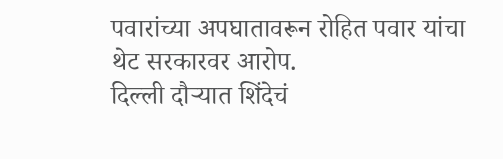पवारांच्या अपघातावरून रोहित पवार यांचा थेट सरकारवर आरोप.
दिल्ली दौऱ्यात शिंदेचं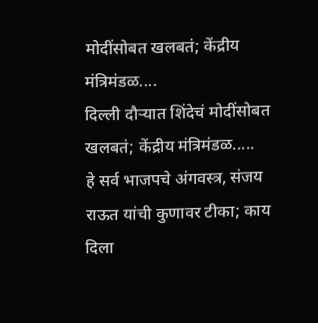मोदींसोबत खलबतं; केंद्रीय मंत्रिमंडळ....
दिल्ली दौऱ्यात शिंदेचं मोदींसोबत खलबतं; केंद्रीय मंत्रिमंडळ.....
हे सर्व भाजपचे अंगवस्त्र, संजय राऊत यांची कुणावर टीका; काय दिला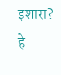इशारा?
हे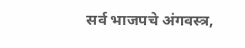सर्व भाजपचे अंगवस्त्र,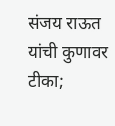संजय राऊत यांची कुणावर टीका;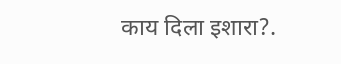काय दिला इशारा?.